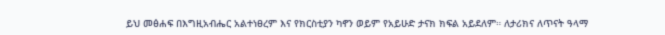ይህ መፅሐፍ በእግዚአብሔር አልተነፀረም እና የክርስቲያን ካኖን ወይም የአይሁድ ታናክ ክፍል አይደለም። ለታሪክና ለጥናት ዓላማ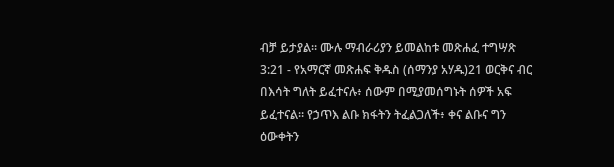ብቻ ይታያል። ሙሉ ማብራሪያን ይመልከቱ መጽሐፈ ተግሣጽ 3:21 - የአማርኛ መጽሐፍ ቅዱስ (ሰማንያ አሃዱ)21 ወርቅና ብር በእሳት ግለት ይፈተናሉ፥ ሰውም በሚያመሰግኑት ሰዎች አፍ ይፈተናል። የኃጥእ ልቡ ክፋትን ትፈልጋለች፥ ቀና ልቡና ግን ዕውቀትን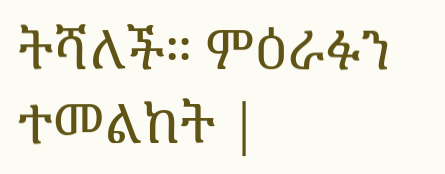ትሻለች። ምዕራፉን ተመልከት |